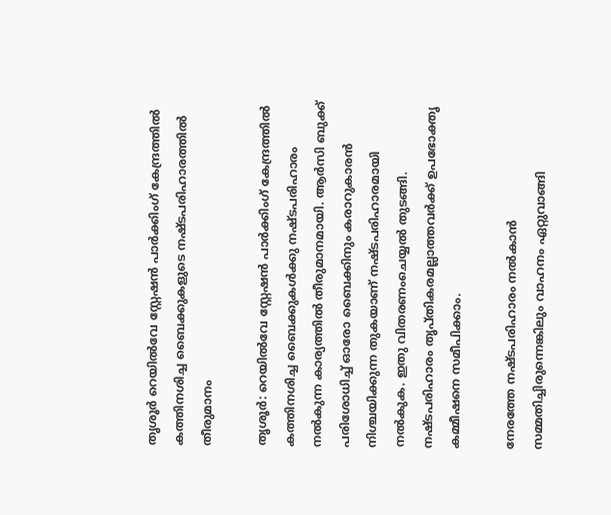തൃശൂർ റെയിൽവേ സ്റ്റേഷൻ പാർക്കിംഗ് കേന്ദ്രത്തിൽ കത്തിനശിച്ച ബൈക്കുകളുടെ നഷ്ടപരിഹാരത്തിൽ തീരുമാനം

തൃശൂർ: റെയിൽവേ സ്റ്റേഷൻ പാർക്കിംഗ് കേന്ദ്രത്തിൽ കത്തിനശിച്ച ബൈക്കുകൾക്കു നഷ്ടപരിഹാരം നൽകുന്ന കാര്യത്തിൽ തീരുമാനമായി. ആർസി ബുക്ക് പരിശോധിച്ച് ഓരോ ബൈക്കിനും കരാറുകാരൻ നിശ്ചയിക്കുന്ന തുകയാണ് നഷ്ടപരിഹാരമായി നൽകുക. ഇതു വിതരണംചെയ്യൽ തുടങ്ങി. നഷ്ടപരിഹാരം തൃപ്തികരമല്ലാത്തവർക്ക് ഉപഭോക്തൃ കമ്മീഷനെ സമീപിക്കാം.

നേരത്തേ നഷ്ടപരിഹാരം നൽകാൻ സമ്മതിച്ചിരുന്നെങ്കിലും വാഹനം ഏറ്റുവാങ്ങി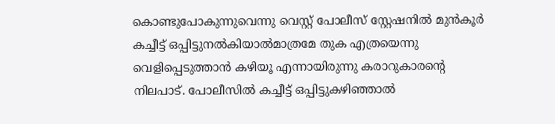കൊണ്ടുപോകുന്നുവെന്നു വെസ്റ്റ് പോലീസ് സ്റ്റേഷനിൽ മുൻകൂർ കച്ചീട്ട് ഒപ്പിട്ടുനൽകിയാൽമാത്രമേ തുക എത്രയെന്നു വെളിപ്പെടുത്താൻ കഴിയൂ എന്നായിരുന്നു കരാറുകാരന്‍റെ നിലപാട്. പോലീസിൽ കച്ചീട്ട് ഒപ്പിട്ടുകഴിഞ്ഞാൽ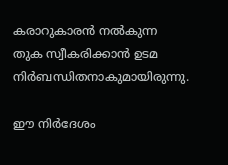കരാറുകാരൻ നൽകുന്ന തുക സ്വീകരിക്കാൻ ഉടമ നിർബന്ധിതനാകുമായിരുന്നു.

ഈ നിർദേശം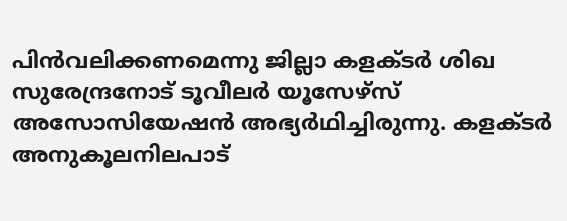പിൻവലിക്കണമെന്നു ജില്ലാ കളക്ടർ ശിഖ സുരേന്ദ്രനോട് ടൂവീലർ യൂസേഴ്സ് അസോസിയേഷൻ അഭ്യർഥിച്ചിരുന്നു. കളക്ടർ അനുകൂലനിലപാട്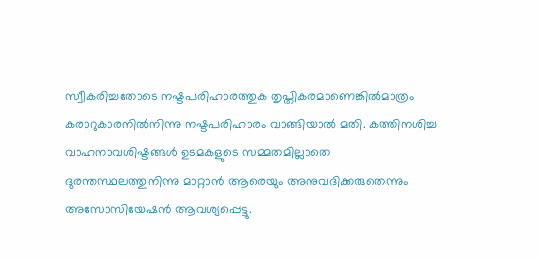സ്വീകരിച്ചതോടെ നഷ്ടപരിഹാരത്തുക തൃപ്തികരമാണെങ്കിൽമാത്രം കരാറുകാരനിൽനിന്നു നഷ്ടപരിഹാരം വാങ്ങിയാൽ മതി. കത്തിനശിച്ച വാഹനാവശിഷ്ടങ്ങൾ ഉടമകളുടെ സമ്മതമില്ലാതെ ദുരന്തസ്ഥലത്തുനിന്നു മാറ്റാൻ ആരെയും അനുവദിക്കരുതെന്നും അസോസിയേഷൻ ആവശ്യപ്പെട്ടു.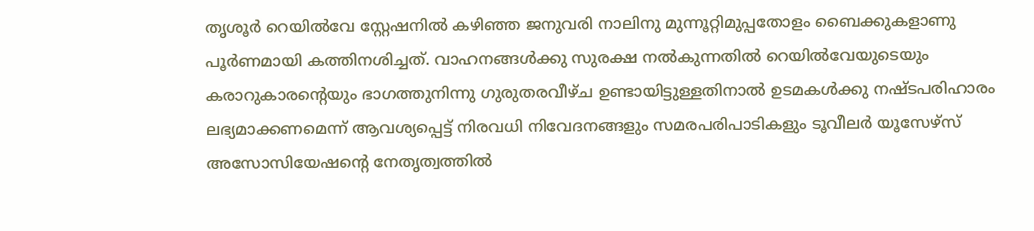തൃശൂർ റെയിൽവേ സ്റ്റേഷനിൽ കഴിഞ്ഞ ജനുവരി നാലിനു മുന്നൂറ്റിമുപ്പതോളം ബൈക്കുകളാണു പൂർണമായി കത്തിനശിച്ചത്. വാഹനങ്ങൾക്കു സുരക്ഷ നൽകുന്നതിൽ റെയിൽവേയുടെയും കരാറുകാരന്‍റെയും ഭാഗത്തുനിന്നു ഗുരുതരവീഴ്ച ഉണ്ടായിട്ടുള്ളതിനാൽ ഉടമകൾക്കു നഷ്ടപരിഹാരം ലഭ്യമാക്കണമെന്ന് ആവശ്യപ്പെട്ട് നിരവധി നിവേദനങ്ങളും സമരപരിപാടികളും ടൂവീലർ യൂസേഴ്സ് അസോസിയേഷന്‍റെ നേതൃത്വത്തിൽ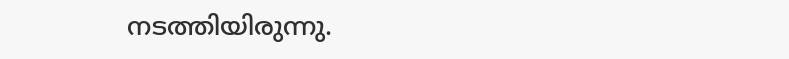നടത്തിയിരുന്നു.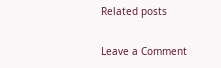Related posts

Leave a Comment